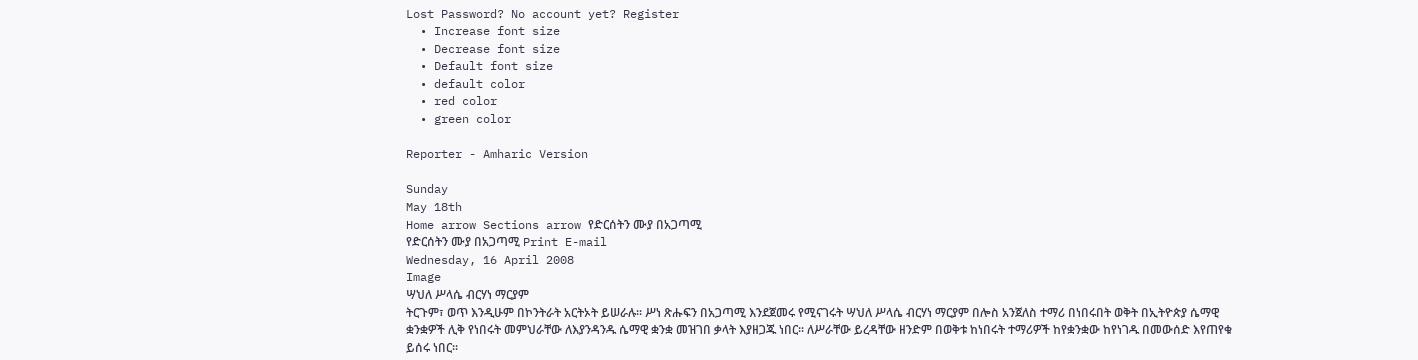Lost Password? No account yet? Register
  • Increase font size
  • Decrease font size
  • Default font size
  • default color
  • red color
  • green color

Reporter - Amharic Version

Sunday
May 18th
Home arrow Sections arrow የድርሰትን ሙያ በአጋጣሚ
የድርሰትን ሙያ በአጋጣሚ Print E-mail
Wednesday, 16 April 2008
Image
ሣህለ ሥላሴ ብርሃነ ማርያም
ትርጉም፣ ወጥ እንዲሁም በኮንትራት አርትኦት ይሠራሉ፡፡ ሥነ ጽሑፍን በአጋጣሚ እንደጀመሩ የሚናገሩት ሣህለ ሥላሴ ብርሃነ ማርያም በሎስ አንጀለስ ተማሪ በነበሩበት ወቅት በኢትዮጵያ ሴማዊ ቋንቋዎች ሊቅ የነበሩት መምህራቸው ለእያንዳንዱ ሴማዊ ቋንቋ መዝገበ ቃላት እያዘጋጁ ነበር፡፡ ለሥራቸው ይረዳቸው ዘንድም በወቅቱ ከነበሩት ተማሪዎች ከየቋንቋው ከየነገዱ በመውሰድ እየጠየቁ ይሰሩ ነበር፡፡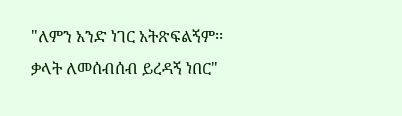"ለምን አንድ ነገር አትጽፍልኝም፡፡ ቃላት ለመሰብሰብ ይረዳኝ ነበር"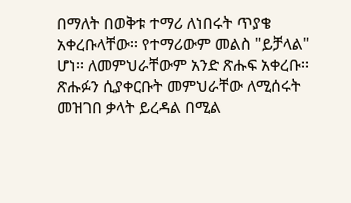በማለት በወቅቱ ተማሪ ለነበሩት ጥያቄ አቀረቡላቸው፡፡ የተማሪውም መልስ "ይቻላል" ሆነ፡፡ ለመምህራቸውም አንድ ጽሑፍ አቀረቡ፡፡ ጽሑፉን ሲያቀርቡት መምህራቸው ለሚሰሩት መዝገበ ቃላት ይረዳል በሚል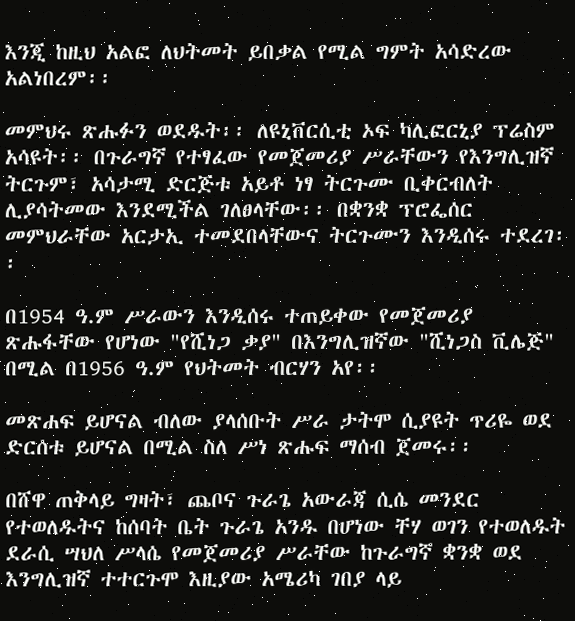እንጂ ከዚህ አልፎ ለህትመት ይበቃል የሚል ግምት አሳድረው አልነበረም፡፡

መምህሩ ጽሑፉን ወደዱት፡፡ ለዩኒቨርሲቲ ኦፍ ካሊፎርኒያ ፕሬስም አሳዩት፡፡ በጉራግኛ የተፃፈው የመጀመሪያ ሥራቸውን የእንግሊዝኛ ትርጉም፣ አሳታሚ ድርጅቱ አይቶ ነፃ ትርጉሙ ቢቀርብለት ሊያሳትመው እንደሚችል ገለፀላቸው፡፡ በቋንቋ ፕሮፌሰር መምህራቸው አርታኢ ተመደበላቸውና ትርጉሙን እንዲሰሩ ተደረገ፡፡

በ1954 ዓ.ም ሥራውን እንዲሰሩ ተጠይቀው የመጀመሪያ ጽሑፋቸው የሆነው "የሺነጋ ቃያ" በእንግሊዝኛው "ሺነጋስ ቪሌጅ" በሚል በ1956 ዓ.ም የህትመት ብርሃን አየ፡፡

መጽሐፍ ይሆናል ብለው ያላሰቡት ሥራ ታትሞ ሲያዩት ጥሪዬ ወደ ድርሰቱ ይሆናል በሚል ስለ ሥነ ጽሑፍ ማሰብ ጀመሩ፡፡

በሸዋ ጠቅላይ ግዛት፣ ጨቦና ጉራጌ አውራጃ ሲሴ መንደር የተወለዱትና ከሰባት ቤት ጉራጌ አንዱ በሆነው ቸሃ ወገን የተወለዱት ደራሲ ሣህለ ሥላሴ የመጀመሪያ ሥራቸው ከጉራግኛ ቋንቋ ወደ እንግሊዝኛ ተተርጉሞ እዚያው አሜሪካ ገበያ ላይ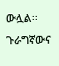ውሏል፡፡ ጉራግኛውና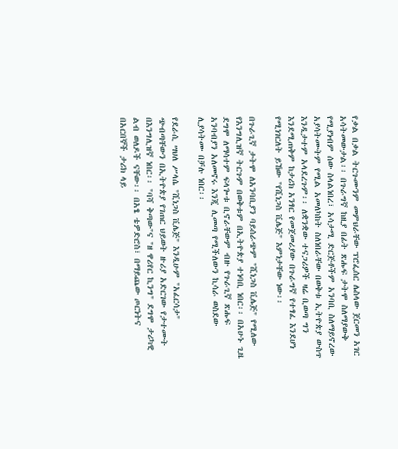የቃል በቃል ትርጉሙንም መምህራቸው ፕሮፌሰር ሌስላው ጀርመን አገር አሳትመውታል፡፡ በጉራግኛ ከዚያ በፊት ጽሑፍ ታትሞ ስለማያውቅ የሚያነብም ሰው ስላልነበረ፣ አሳታሚ ድርጅቶችም አንባቢ ስለማይኖረው አያሳትሙትም የሚል አመለካከት ስለነበራቸው በወቅቱ ኢትዮጵያ ውስጥ እንዲታተም አላደረጉም፡፡ ለቋንቋው ተናጋሪዎች ዛሬ ቢወጣ ግን እንደሚጠቅም ከታሪክ አንፃር የመጀመሪያው በጉራግኛ የተፃፈ እንደሆነ የሚነገርለት ይኸው "የሺነጋስ ቪሌጅ" እምነታቸው ነው፡፡

በጉራጊኛ ታትሞ ለአንባቢያን ባይሰራጭም "ሺነጋስ ቪሌጅ" የሚለው የእንግሊዝኛ ትርጉም በወቅቱም በኢትዮጵያ ተነባቢ ነበር፡፡ በአሁኑ ጊዜ ደግሞ ለማሳተም ፍላጐቱ ቢኖራቸውም ብዙ የጉራጊኛ ጽሑፍ አንባብያን አለመኖሩ እንጂ ሊመጣ የሚችለውን ኪሳራ ወስደው ሊያሳትሙ በቻሉ ነበር፡፡

የደራሲ ሣህለ ሥላሴ "ሺነጋስ ቪሌጅ" እንዲሁም "አፈርሳታ" ጭብጣቸውን በኢትዮጵያ የገጠር ህይወት ዙሪያ አድርገው የታተሙት በእንግሊዝኛ ነበር፡፡ "ባሻ ቅጣው"ና "ዘ ዋሪየር ኪንግ" ደግሞ ታሪካዊ ልብ ወለዶች ናቸው፡፡ በአፄ ቴዎድሮስ፣ በማይጨው ጦርነትና በአርበኞች ታሪክ ላይ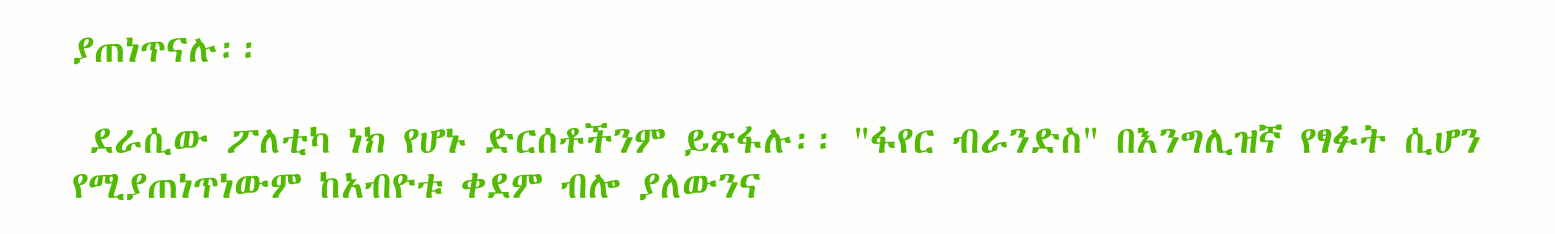ያጠነጥናሉ፡፡

 ደራሲው ፖለቲካ ነክ የሆኑ ድርሰቶችንም ይጽፋሉ፡፡ "ፋየር ብራንድስ" በእንግሊዝኛ የፃፉት ሲሆን የሚያጠነጥነውም ከአብዮቱ ቀደም ብሎ ያለውንና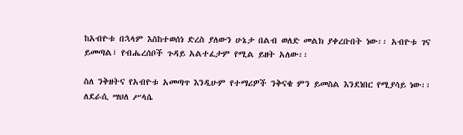ከአብዮቱ በኋላም እስከተወሰነ ድረስ ያለውን ሁኔታ በልብ ወለድ መልክ ያቀረቡበት ነው፡፡ አብዮቱ ገና ይመጣል፣ የብሔረሰቦች ጉዳይ አልተፈታም የሚል ይዘት አለው፡፡

ስለ ንቅዘትና የአብዮቱ አመጣጥ እንዲሁም የተማሪዎች ንቅናቄ ምን ይመስል እንደነበር የሚያሳይ ነው፡፡ ለደራሲ ሣህለ ሥላሴ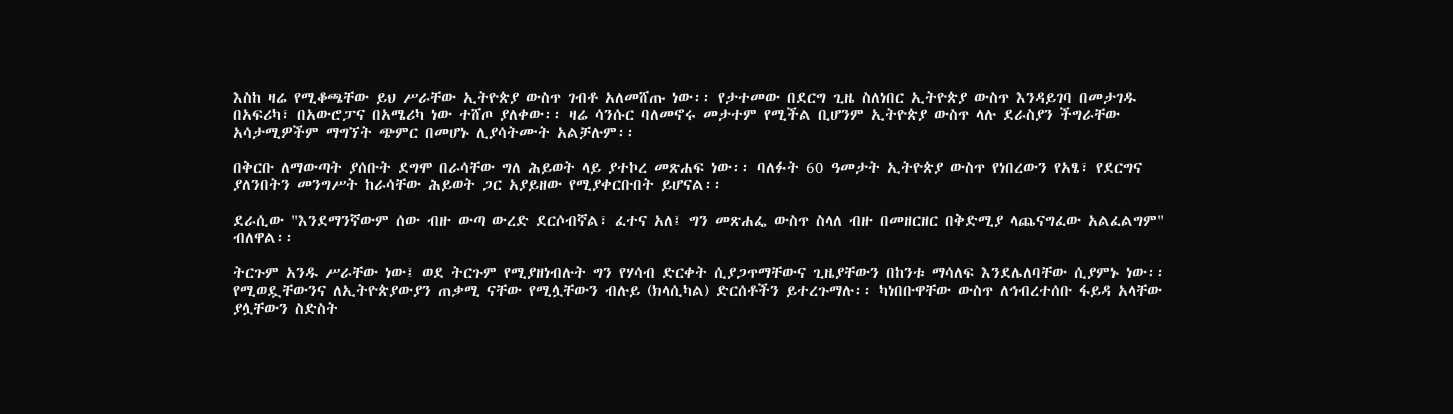እስከ ዛሬ የሚቆጫቸው ይህ ሥራቸው ኢትዮጵያ ውስጥ ገብቶ አለመሸጡ ነው፡፡ የታተመው በደርግ ጊዜ ስለነበር ኢትዮጵያ ውስጥ እንዳይገባ በመታገዱ በአፍሪካ፣ በአውሮፓና በአሜሪካ ነው ተሸጦ ያለቀው፡፡ ዛሬ ሳንሱር ባለመኖሩ መታተም የሚችል ቢሆንም ኢትዮጵያ ውስጥ ላሉ ደራስያን ችግራቸው አሳታሚዎችም ማግኘት ጭምር በመሆኑ ሊያሳትሙት አልቻሉም፡፡

በቅርቡ ለማውጣት ያሰቡት ደግሞ በራሳቸው ግለ ሕይወት ላይ ያተኮረ መጽሐፍ ነው፡፡ ባለፉት 60 ዓመታት ኢትዮጵያ ውስጥ የነበረውን የአፄ፣ የደርግና ያለንበትን መንግሥት ከራሳቸው ሕይወት ጋር አያይዘው የሚያቀርቡበት ይሆናል፡፡

ደራሲው "እንደማንኛውም ሰው ብዙ ውጣ ውረድ ደርሶብኛል፣ ፈተና አለ፤ ግን መጽሐፌ ውስጥ ስላለ ብዙ በመዘርዘር በቅድሚያ ላጨናግፈው አልፈልግም" ብለዋል፡፡

ትርጉም አንዱ ሥራቸው ነው፤ ወደ ትርጉም የሚያዘነብሉት ግን የሃሳብ ድርቀት ሲያጋጥማቸውና ጊዜያቸውን በከንቱ ማሳለፍ እንደሌለባቸው ሲያምኑ ነው፡፡ የሚወዷቸውንና ለኢትዮጵያውያን ጠቃሚ ናቸው የሚሏቸውን ብሉይ (ክላሲካል) ድርሰቶችን ይተረጉማሉ፡፡ ካነበቡዋቸው ውስጥ ለኅብረተሰቡ ፋይዳ አላቸው ያሏቸውን ስድስት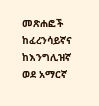መጽሐፎች ከፈረንሳይኛና ከእንግሊዝኛ ወደ አማርኛ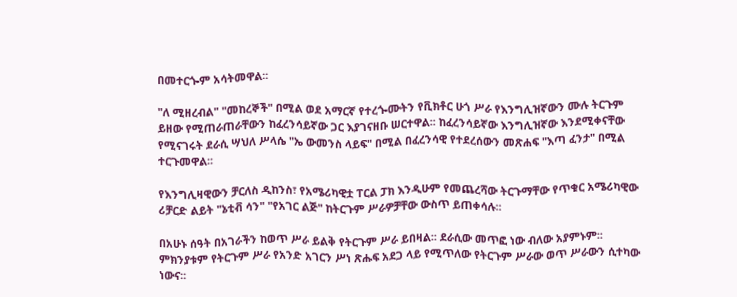በመተርጐም አሳትመዋል፡፡

"ለ ሚዘረብል" "መከረኞች" በሚል ወደ አማርኛ የተረጐሙትን የቪክቶር ሁጎ ሥራ የእንግሊዝኛውን ሙሉ ትርጉም ይዘው የሚጠራጠራቸውን ከፈረንሳይኛው ጋር እያገናዘቡ ሠርተዋል፡፡ ከፈረንሳይኛው እንግሊዝኛው እንደሚቀናቸው የሚናገሩት ደራሲ ሣህለ ሥላሴ "ኤ ውመንስ ላይፍ" በሚል በፈረንሳዊ የተደረሰውን መጽሐፍ "እጣ ፈንታ" በሚል ተርጉመዋል፡፡

የእንግሊዛዊውን ቻርለስ ዲከንስ፣ የአሜሪካዊቷ ፐርል ፓክ እንዲሁም የመጨረሻው ትርጉማቸው የጥቁር አሜሪካዊው ሪቻርድ ልይት "ኔቲቭ ሳን" "የአገር ልጅ" ከትርጉም ሥራዎቻቸው ውስጥ ይጠቀሳሉ፡፡

በአሁኑ ሰዓት በአገራችን ከወጥ ሥራ ይልቅ የትርጉም ሥራ ይበዛል፡፡ ደራሲው መጥፎ ነው ብለው አያምኑም፡፡ ምክንያቱም የትርጉም ሥራ የአንድ አገርን ሥነ ጽሑፍ አደጋ ላይ የሚጥለው የትርጉም ሥራው ወጥ ሥራውን ሲተካው ነውና፡፡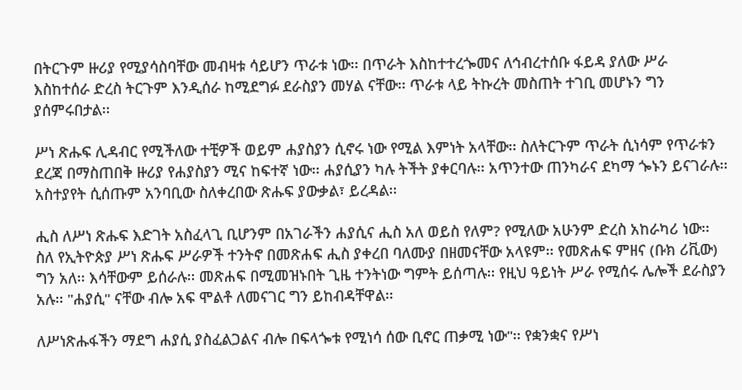በትርጉም ዙሪያ የሚያሳስባቸው መብዛቱ ሳይሆን ጥራቱ ነው፡፡ በጥራት እስከተተረጐመና ለኅብረተሰቡ ፋይዳ ያለው ሥራ እስከተሰራ ድረስ ትርጉም እንዲሰራ ከሚደግፉ ደራስያን መሃል ናቸው፡፡ ጥራቱ ላይ ትኩረት መስጠት ተገቢ መሆኑን ግን ያሰምሩበታል፡፡

ሥነ ጽሑፍ ሊዳብር የሚችለው ተቺዎች ወይም ሐያስያን ሲኖሩ ነው የሚል እምነት አላቸው፡፡ ስለትርጉም ጥራት ሲነሳም የጥራቱን ደረጃ በማስጠበቅ ዙሪያ የሐያስያን ሚና ከፍተኛ ነው፡፡ ሐያሲያን ካሉ ትችት ያቀርባሉ፡፡ አጥንተው ጠንካራና ደካማ ጐኑን ይናገራሉ፡፡ አስተያየት ሲሰጡም አንባቢው ስለቀረበው ጽሑፍ ያውቃል፣ ይረዳል፡፡

ሒስ ለሥነ ጽሑፍ እድገት አስፈላጊ ቢሆንም በአገራችን ሐያሲና ሒስ አለ ወይስ የለም? የሚለው አሁንም ድረስ አከራካሪ ነው፡፡ ስለ የኢትዮጵያ ሥነ ጽሑፍ ሥራዎች ተንትኖ በመጽሐፍ ሒስ ያቀረበ ባለሙያ በዘመናቸው አላዩም፡፡ የመጽሐፍ ምዘና (ቡክ ሪቪው) ግን አለ፡፡ እሳቸውም ይሰራሉ፡፡ መጽሐፍ በሚመዝኑበት ጊዜ ተንትነው ግምት ይሰጣሉ፡፡ የዚህ ዓይነት ሥራ የሚሰሩ ሌሎች ደራስያን አሉ፡፡ "ሐያሲ" ናቸው ብሎ አፍ ሞልቶ ለመናገር ግን ይከብዳቸዋል፡፡

ለሥነጽሑፋችን ማደግ ሐያሲ ያስፈልጋልና ብሎ በፍላጐቱ የሚነሳ ሰው ቢኖር ጠቃሚ ነው"፡፡ የቋንቋና የሥነ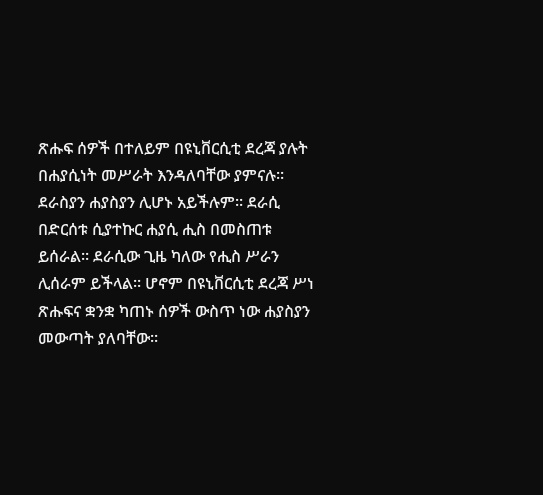ጽሑፍ ሰዎች በተለይም በዩኒቨርሲቲ ደረጃ ያሉት በሐያሲነት መሥራት እንዳለባቸው ያምናሉ፡፡ ደራስያን ሐያስያን ሊሆኑ አይችሉም፡፡ ደራሲ በድርሰቱ ሲያተኩር ሐያሲ ሒስ በመስጠቱ ይሰራል፡፡ ደራሲው ጊዜ ካለው የሒስ ሥራን ሊሰራም ይችላል፡፡ ሆኖም በዩኒቨርሲቲ ደረጃ ሥነ ጽሑፍና ቋንቋ ካጠኑ ሰዎች ውስጥ ነው ሐያስያን መውጣት ያለባቸው፡፡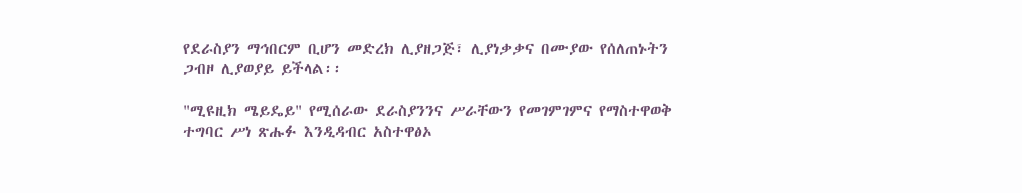የደራስያን ማኅበርም ቢሆን መድረክ ሊያዘጋጅ፣ ሊያነቃቃና በሙያው የሰለጠኑትን ጋብዞ ሊያወያይ ይችላል፡፡

"ሚዩዚክ ሜይዴይ" የሚሰራው ደራስያንንና ሥራቸውን የመገምገምና የማስተዋወቅ ተግባር ሥነ ጽሑፉ እንዲዳብር አስተዋፅኦ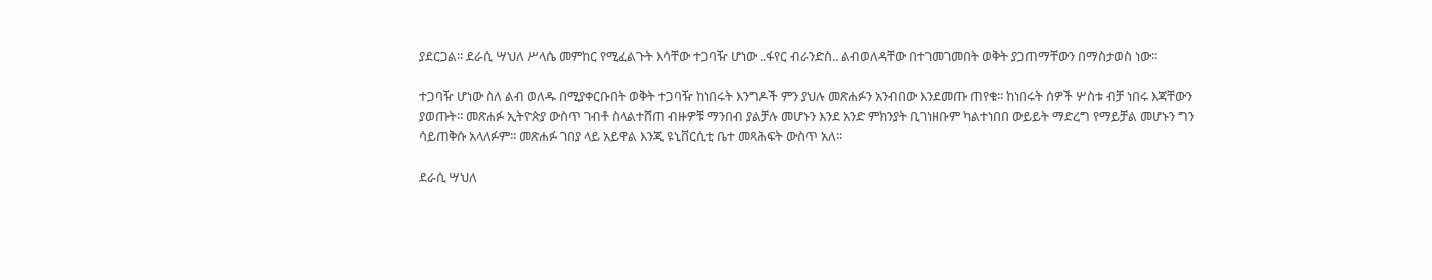ያደርጋል፡፡ ደራሲ ሣህለ ሥላሴ መምከር የሚፈልጉት እሳቸው ተጋባዥ ሆነው ..ፋየር ብራንድስ.. ልብወለዳቸው በተገመገመበት ወቅት ያጋጠማቸውን በማስታወስ ነው፡፡

ተጋባዥ ሆነው ስለ ልብ ወለዱ በሚያቀርቡበት ወቅት ተጋባዥ ከነበሩት እንግዶች ምን ያህሉ መጽሐፉን አንብበው እንደመጡ ጠየቁ፡፡ ከነበሩት ሰዎች ሦስቱ ብቻ ነበሩ እጃቸውን ያወጡት፡፡ መጽሐፉ ኢትዮጵያ ውስጥ ገብቶ ስላልተሸጠ ብዙዎቹ ማንበብ ያልቻሉ መሆኑን እንደ አንድ ምክንያት ቢገነዘቡም ካልተነበበ ውይይት ማድረግ የማይቻል መሆኑን ግን ሳይጠቅሱ አላለፉም፡፡ መጽሐፉ ገበያ ላይ አይዋል እንጂ ዩኒቨርሲቲ ቤተ መጻሕፍት ውስጥ አለ፡፡

ደራሲ ሣህለ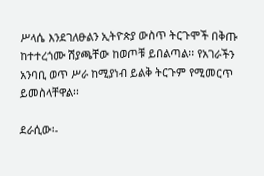ሥላሴ እንደገለፁልን ኢትዮጵያ ውስጥ ትርጉሞች በቅጡ ከተተረጎሙ ሽያጫቸው ከወጦቹ ይበልጣል፡፡ የአገራችን አንባቢ ወጥ ሥራ ከሚያነብ ይልቅ ትርጉም የሚመርጥ ይመስላቸዋል፡፡

ደራሲው፡-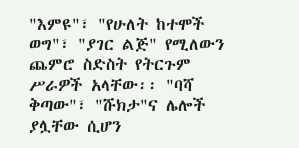"እምዩ"፣ "የሁለት ከተሞች ወግ"፣ "ያገር ልጅ" የሚለውን ጨምሮ ስድስት የትርጉም ሥራዎች አላቸው፡፡ "ባሻ ቅጣው"፣ "ሹክታ"ና ሌሎች ያሏቸው ሲሆን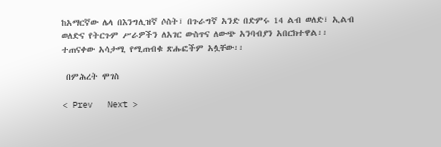ከአማርኛው ሌላ በእንግሊዝኛ ሶስት፣ በጉራግኛ አንድ በድምሩ 14 ልብ ወለድ፣ ኢልብ ወለድና የትርጉም ሥራዎችን ለአገር ውስጥና ለውጭ አንባብያን አበርክተዋል፡፡ ተጠናቀው አሳታሚ የሚጠብቁ ጽሑፎችም አሏቸው፡፡

 በምሕረት ሞገስ

< Prev   Next >